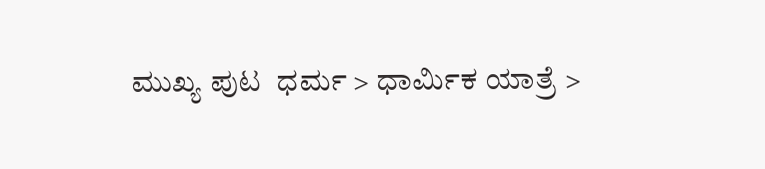ಮುಖ್ಯ ಪುಟ  ಧರ್ಮ > ಧಾರ್ಮಿಕ ಯಾತ್ರೆ >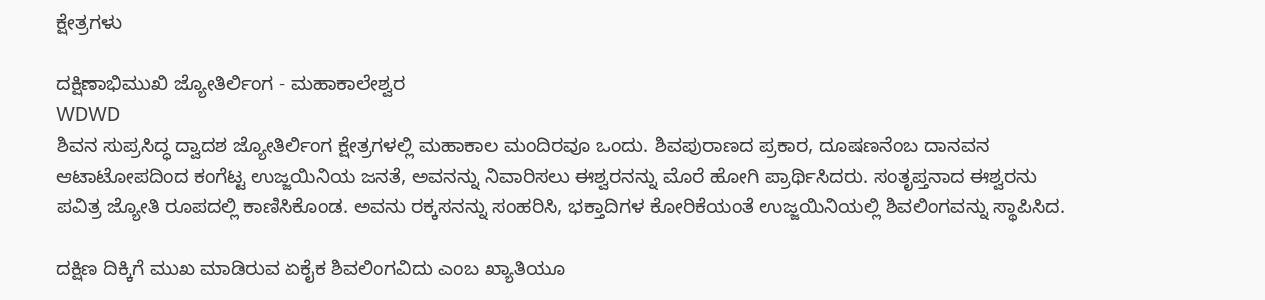ಕ್ಷೇತ್ರಗಳು

ದಕ್ಷಿಣಾಭಿಮುಖಿ ಜ್ಯೋತಿರ್ಲಿಂಗ - ಮಹಾಕಾಲೇಶ್ವರ
WDWD
ಶಿವನ ಸುಪ್ರಸಿದ್ಧ ದ್ವಾದಶ ಜ್ಯೋತಿರ್ಲಿಂಗ ಕ್ಷೇತ್ರಗಳಲ್ಲಿ ಮಹಾಕಾಲ ಮಂದಿರವೂ ಒಂದು. ಶಿವಪುರಾಣದ ಪ್ರಕಾರ, ದೂಷಣನೆಂಬ ದಾನವನ ಆಟಾಟೋಪದಿಂದ ಕಂಗೆಟ್ಟ ಉಜ್ಜಯಿನಿಯ ಜನತೆ, ಅವನನ್ನು ನಿವಾರಿಸಲು ಈಶ್ವರನನ್ನು ಮೊರೆ ಹೋಗಿ ಪ್ರಾರ್ಥಿಸಿದರು. ಸಂತೃಪ್ತನಾದ ಈಶ್ವರನು ಪವಿತ್ರ ಜ್ಯೋತಿ ರೂಪದಲ್ಲಿ ಕಾಣಿಸಿಕೊಂಡ. ಅವನು ರಕ್ಕಸನನ್ನು ಸಂಹರಿಸಿ, ಭಕ್ತಾದಿಗಳ ಕೋರಿಕೆಯಂತೆ ಉಜ್ಜಯಿನಿಯಲ್ಲಿ ಶಿವಲಿಂಗವನ್ನು ಸ್ಥಾಪಿಸಿದ.

ದಕ್ಷಿಣ ದಿಕ್ಕಿಗೆ ಮುಖ ಮಾಡಿರುವ ಏಕೈಕ ಶಿವಲಿಂಗವಿದು ಎಂಬ ಖ್ಯಾತಿಯೂ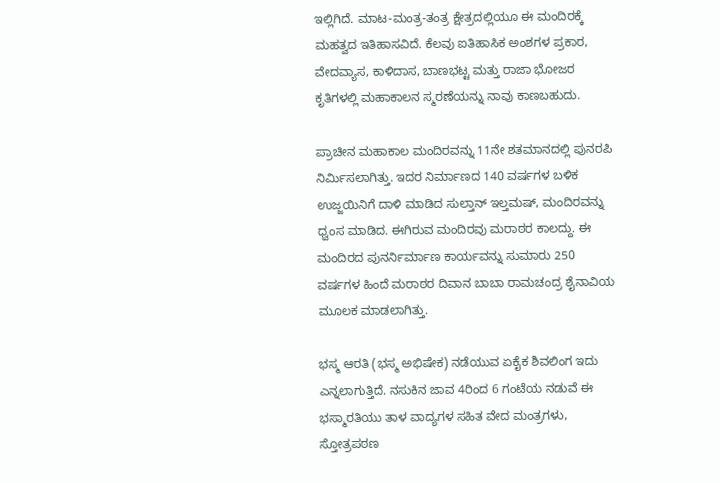ಇಲ್ಲಿಗಿದೆ. ಮಾಟ-ಮಂತ್ರ-ತಂತ್ರ ಕ್ಷೇತ್ರದಲ್ಲಿಯೂ ಈ ಮಂದಿರಕ್ಕೆ ಮಹತ್ವದ ಇತಿಹಾಸವಿದೆ. ಕೆಲವು ಐತಿಹಾಸಿಕ ಅಂಶಗಳ ಪ್ರಕಾರ, ವೇದವ್ಯಾಸ, ಕಾಳಿದಾಸ, ಬಾಣಭಟ್ಟ ಮತ್ತು ರಾಜಾ ಭೋಜರ ಕೃತಿಗಳಲ್ಲಿ ಮಹಾಕಾಲನ ಸ್ಮರಣೆಯನ್ನು ನಾವು ಕಾಣಬಹುದು.

ಪ್ರಾಚೀನ ಮಹಾಕಾಲ ಮಂದಿರವನ್ನು 11ನೇ ಶತಮಾನದಲ್ಲಿ ಪುನರಪಿ ನಿರ್ಮಿಸಲಾಗಿತ್ತು. ಇದರ ನಿರ್ಮಾಣದ 140 ವರ್ಷಗಳ ಬಳಿಕ ಉಜ್ಜಯಿನಿಗೆ ದಾಳಿ ಮಾಡಿದ ಸುಲ್ತಾನ್ ಇಲ್ತಮಷ್, ಮಂದಿರವನ್ನು ಧ್ವಂಸ ಮಾಡಿದ. ಈಗಿರುವ ಮಂದಿರವು ಮರಾಠರ ಕಾಲದ್ದು. ಈ ಮಂದಿರದ ಪುನರ್ನಿರ್ಮಾಣ ಕಾರ್ಯವನ್ನು ಸುಮಾರು 250 ವರ್ಷಗಳ ಹಿಂದೆ ಮರಾಠರ ದಿವಾನ ಬಾಬಾ ರಾಮಚಂದ್ರ ಶೈನಾವಿಯ ಮೂಲಕ ಮಾಡಲಾಗಿತ್ತು.

ಭಸ್ಮ ಆರತಿ (ಭಸ್ಮ ಅಭಿಷೇಕ) ನಡೆಯುವ ಏಕೈಕ ಶಿವಲಿಂಗ ಇದು ಎನ್ನಲಾಗುತ್ತಿದೆ. ನಸುಕಿನ ಜಾವ 4ರಿಂದ 6 ಗಂಟೆಯ ನಡುವೆ ಈ ಭಸ್ಮಾರತಿಯು ತಾಳ ವಾದ್ಯಗಳ ಸಹಿತ ವೇದ ಮಂತ್ರಗಳು, ಸ್ತೋತ್ರಪಠಣ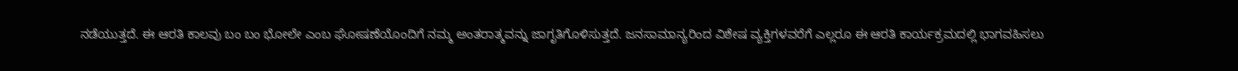ನಡೆಯುತ್ತದೆ. ಈ ಆರತಿ ಕಾಲವು ಬಂ ಬಂ ಭೋಲೇ ಎಂಬ ಘೋಷಣೆಯೊಂದಿಗೆ ನಮ್ಮ ಅಂತರಾತ್ಮವನ್ನು ಜಾಗೃತಿಗೊಳಿಸುತ್ತದೆ. ಜನಸಾಮಾನ್ಯರಿಂದ ವಿಶೇಷ ವ್ಯಕ್ತಿಗಳವರೆಗೆ ಎಲ್ಲರೂ ಈ ಆರತಿ ಕಾರ್ಯಕ್ರಮದಲ್ಲಿ ಭಾಗವಹಿಸಲು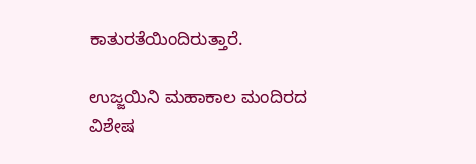ಕಾತುರತೆಯಿಂದಿರುತ್ತಾರೆ.

ಉಜ್ಜಯಿನಿ ಮಹಾಕಾಲ ಮಂದಿರದ ವಿಶೇಷ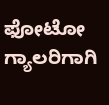ಫೋಟೋ ಗ್ಯಾಲರಿಗಾಗಿ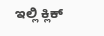ಇಲ್ಲಿ ಕ್ಲಿಕ್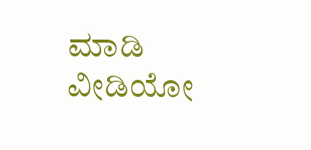ಮಾಡಿ
ವೀಡಿಯೋ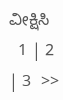ವೀಕ್ಷಿಸಿ
  1 | 2 | 3  >>